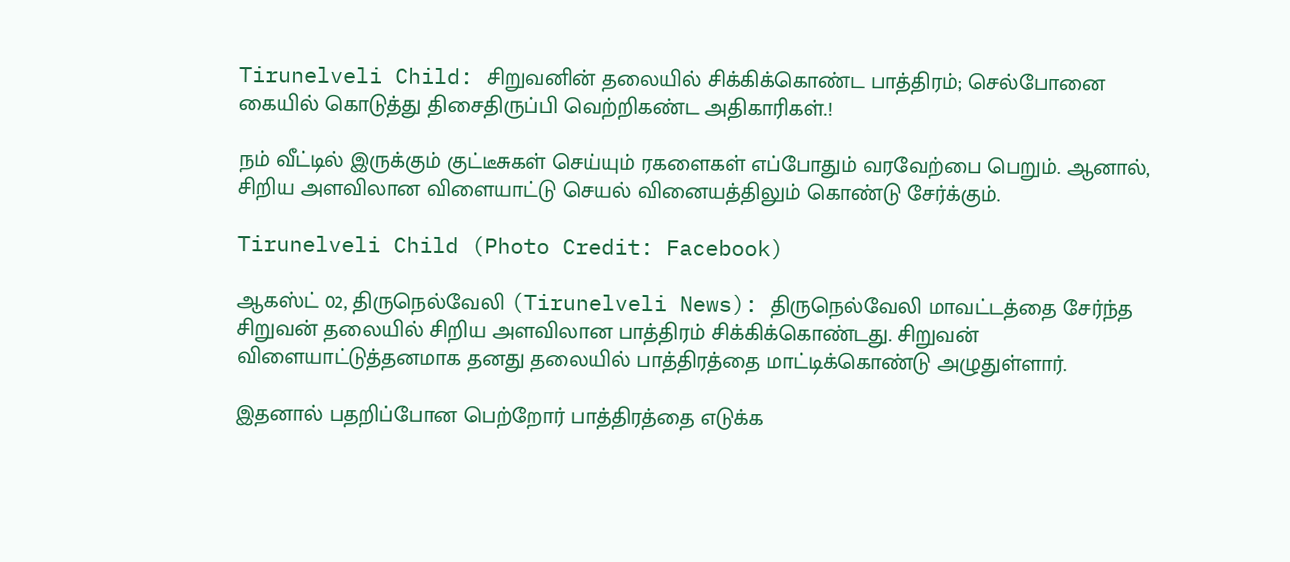Tirunelveli Child: சிறுவனின் தலையில் சிக்கிக்கொண்ட பாத்திரம்; செல்போனை கையில் கொடுத்து திசைதிருப்பி வெற்றிகண்ட அதிகாரிகள்.!

நம் வீட்டில் இருக்கும் குட்டீசுகள் செய்யும் ரகளைகள் எப்போதும் வரவேற்பை பெறும். ஆனால், சிறிய அளவிலான விளையாட்டு செயல் வினையத்திலும் கொண்டு சேர்க்கும்.

Tirunelveli Child (Photo Credit: Facebook)

ஆகஸ்ட் 02, திருநெல்வேலி (Tirunelveli News): திருநெல்வேலி மாவட்டத்தை சேர்ந்த சிறுவன் தலையில் சிறிய அளவிலான பாத்திரம் சிக்கிக்கொண்டது. சிறுவன் விளையாட்டுத்தனமாக தனது தலையில் பாத்திரத்தை மாட்டிக்கொண்டு அழுதுள்ளார்.

இதனால் பதறிப்போன பெற்றோர் பாத்திரத்தை எடுக்க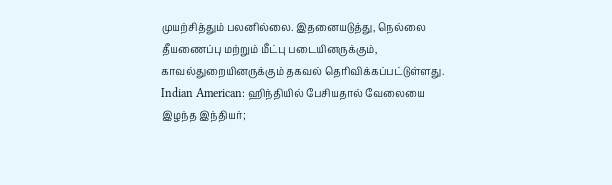முயற்சித்தும் பலனில்லை. இதனையடுத்து, நெல்லை தீயணைப்பு மற்றும் மீட்பு படையினருக்கும், காவல்துறையினருக்கும் தகவல் தெரிவிக்கப்பட்டுள்ளது. Indian American: ஹிந்தியில் பேசியதால் வேலையை இழந்த இந்தியர்;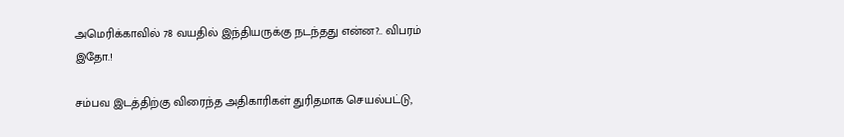அமெரிக்காவில் 78 வயதில் இந்தியருக்கு நடந்தது என்ன?.. விபரம் இதோ.!

சம்பவ இடத்திற்கு விரைந்த அதிகாரிகள் துரிதமாக செயல்பட்டு,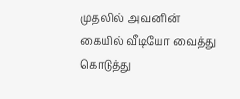முதலில் அவனின் கையில் வீடியோ வைத்து கொடுத்து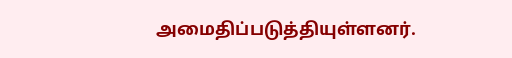அமைதிப்படுத்தியுள்ளனர்.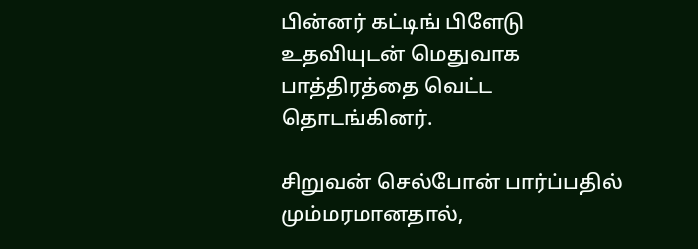பின்னர் கட்டிங் பிளேடு உதவியுடன் மெதுவாக பாத்திரத்தை வெட்ட தொடங்கினர்.

சிறுவன் செல்போன் பார்ப்பதில் மும்மரமானதால்,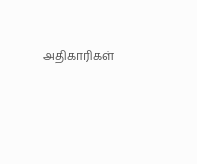அதிகாரிகள்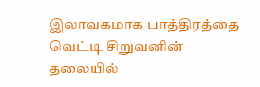இலாவகமாக பாத்திரத்தை வெட்டி சிறுவனின் தலையில்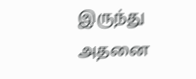இருந்து அதனை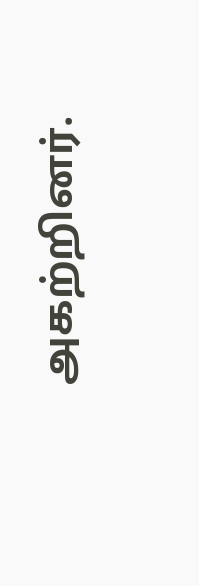அகற்றினர்.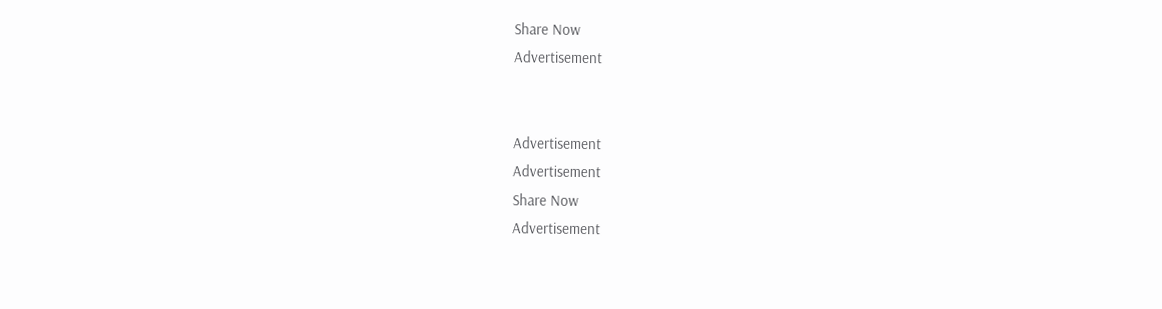Share Now
Advertisement


Advertisement
Advertisement
Share Now
Advertisement